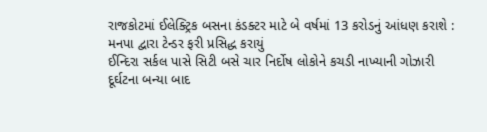રાજકોટમાં ઈલેક્ટ્રિક બસના કંડક્ટર માટે બે વર્ષમાં 13 કરોડનું આંધણ કરાશે : મનપા દ્વારા ટેન્ડર ફરી પ્રસિદ્ધ કરાયું
ઈન્દિરા સર્કલ પાસે સિટી બસે ચાર નિર્દોષ લોકોને કચડી નાખ્યાની ગોઝારી દૂર્ઘટના બન્યા બાદ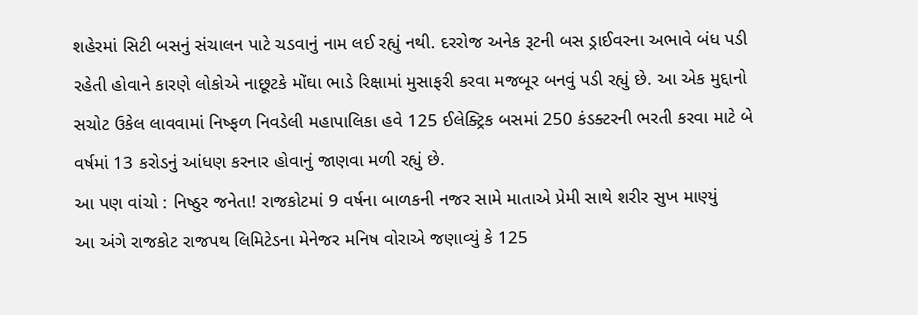શહેરમાં સિટી બસનું સંચાલન પાટે ચડવાનું નામ લઈ રહ્યું નથી. દરરોજ અનેક રૂટની બસ ડ્રાઈવરના અભાવે બંધ પડી રહેતી હોવાને કારણે લોકોએ નાછૂટકે મોંઘા ભાડે રિક્ષામાં મુસાફરી કરવા મજબૂર બનવું પડી રહ્યું છે. આ એક મુદ્દાનો સચોટ ઉકેલ લાવવામાં નિષ્ફળ નિવડેલી મહાપાલિકા હવે 125 ઈલેક્ટ્રિક બસમાં 250 કંડક્ટરની ભરતી કરવા માટે બે વર્ષમાં 13 કરોડનું આંધણ કરનાર હોવાનું જાણવા મળી રહ્યું છે.
આ પણ વાંચો : નિષ્ઠુર જનેતા! રાજકોટમાં 9 વર્ષના બાળકની નજર સામે માતાએ પ્રેમી સાથે શરીર સુખ માણ્યું
આ અંગે રાજકોટ રાજપથ લિમિટેડના મેનેજર મનિષ વોરાએ જણાવ્યું કે 125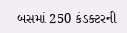બસમાં 250 કંડક્ટરની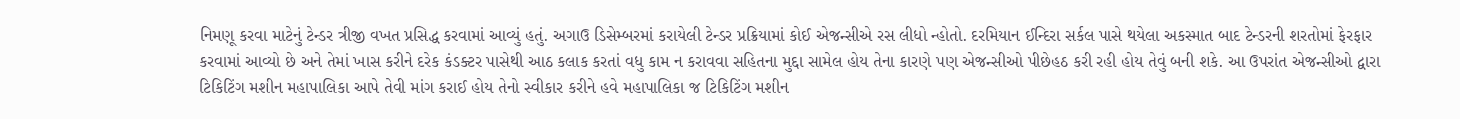નિમણૂ કરવા માટેનું ટેન્ડર ત્રીજી વખત પ્રસિદ્ધ કરવામાં આવ્યું હતું. અગાઉ ડિસેમ્બરમાં કરાયેલી ટેન્ડર પ્રક્રિયામાં કોઈ એજન્સીએ રસ લીધો ન્હોતો. દરમિયાન ઈન્દિરા સર્કલ પાસે થયેલા અકસ્માત બાદ ટેન્ડરની શરતોમાં ફેરફાર કરવામાં આવ્યો છે અને તેમાં ખાસ કરીને દરેક કંડક્ટર પાસેથી આઠ કલાક કરતાં વધુ કામ ન કરાવવા સહિતના મુદ્દા સામેલ હોય તેના કારણે પણ એજન્સીઓ પીછેહઠ કરી રહી હોય તેવું બની શકે. આ ઉપરાંત એજન્સીઓ દ્વારા ટિકિટિંગ મશીન મહાપાલિકા આપે તેવી માંગ કરાઈ હોય તેનો સ્વીકાર કરીને હવે મહાપાલિકા જ ટિકિટિંગ મશીન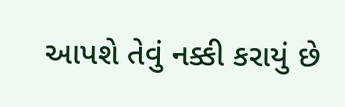આપશે તેવું નક્કી કરાયું છે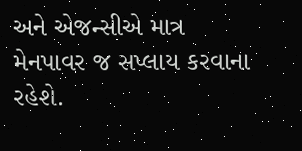અને એજન્સીએ માત્ર મેનપાવર જ સપ્લાય કરવાના રહેશે.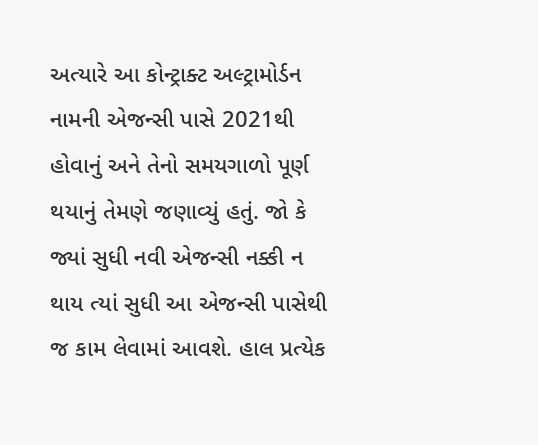અત્યારે આ કોન્ટ્રાક્ટ અલ્ટ્રામોર્ડન નામની એજન્સી પાસે 2021થી હોવાનું અને તેનો સમયગાળો પૂર્ણ થયાનું તેમણે જણાવ્યું હતું. જો કે જ્યાં સુધી નવી એજન્સી નક્કી ન થાય ત્યાં સુધી આ એજન્સી પાસેથી જ કામ લેવામાં આવશે. હાલ પ્રત્યેક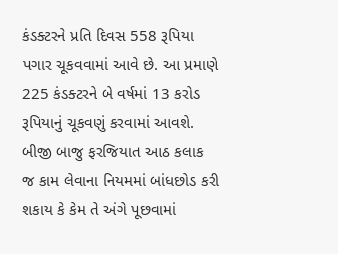કંડક્ટરને પ્રતિ દિવસ 558 રૂપિયા પગાર ચૂકવવામાં આવે છે. આ પ્રમાણે 225 કંડક્ટરને બે વર્ષમાં 13 કરોડ રૂપિયાનું ચૂકવણું કરવામાં આવશે.
બીજી બાજુ ફરજિયાત આઠ કલાક જ કામ લેવાના નિયમમાં બાંધછોડ કરી શકાય કે કેમ તે અંગે પૂછવામાં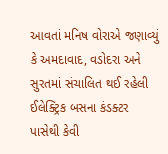આવતાં મનિષ વોરાએ જણાવ્યું કે અમદાવાદ, વડોદરા અને સુરતમાં સંચાલિત થઈ રહેલી ઈલેક્ટ્રિક બસના કંડક્ટર પાસેથી કેવી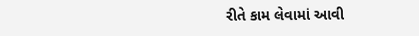રીતે કામ લેવામાં આવી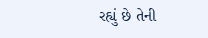રહ્યું છે તેની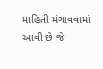માહિતી મંગાવવામાં આવી છે જે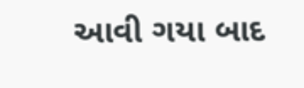આવી ગયા બાદ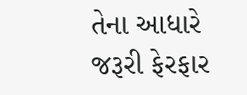તેના આધારે જરૂરી ફેરફાર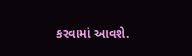કરવામાં આવશે.